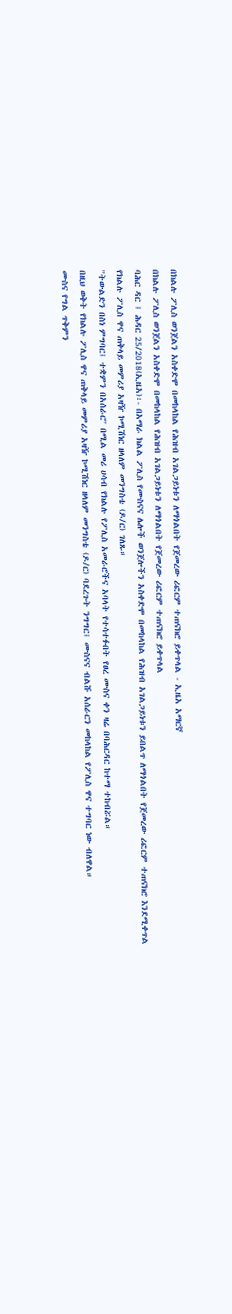በክልሉ ፖሊስ ወንጀልን አስቀድሞ በመከላከል የሕዝብ አገልጋይነቱን ለማጎልበት የጀመረው ሪፎርም ተጠናክሮ ይቀጥላል - ኢዜአ አማርኛ
በክልሉ ፖሊስ ወንጀልን አስቀድሞ በመከላከል የሕዝብ አገልጋይነቱን ለማጎልበት የጀመረው ሪፎርም ተጠናክሮ ይቀጥላል
ባሕር ዳር ፤ ሕዳር 25/2018(ኢዜአ)፡- በአማራ ክልል ፖሊስ የሙስናና ሌሎች ወንጀሎችን አስቀድሞ በመከላከል የሕዝብ አገልጋይነቱን ይበልጥ ለማጎልበት የጀመረው ሪፎርም ተጠናክሮ እንደሚቀጥል የክልሉ ፖሊስ ዋና ጠቅላይ መምሪያ አዛዥ ኮሚሽነር ዘላለም መንግስቴ (ዶ/ር) ገለጹ።
''ትውልድን በስነ ምግባር፤ ተቋምን በአሰራር'' በሚል መሪ ሀሳብ የክልሉ የፖሊስ አመራሮችና አባላት የተሳተፉበት የፀረ ሙስና ቀን ዛሬ በባሕርዳር ከተማ ተከብሯል።
በዚህ ወቅት የክልሉ ፖሊስ ዋና ጠቅላይ መምሪያ አዛዥ ኮሚሽነር ዘላለም መንግስቴ (ዶ/ር) ባደረጉት ንግግር፤ ሙስናና ብልሹ አሰራርን መከላከል የፖሊስ ዋና ተግባር ነው ብለዋል።
ሙስና የግል ጥቅምን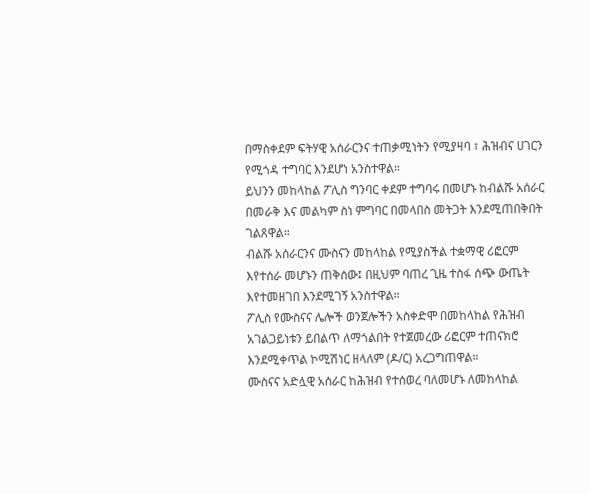በማስቀደም ፍትሃዊ አሰራርንና ተጠቃሚነትን የሚያዛባ ፣ ሕዝብና ሀገርን የሚጎዳ ተግባር እንደሆነ አንስተዋል።
ይህንን መከላከል ፖሊስ ግንባር ቀደም ተግባሩ በመሆኑ ከብልሹ አሰራር በመራቅ እና መልካም ስነ ምግባር በመላበስ መትጋት እንደሚጠበቅበት ገልጸዋል።
ብልሹ አሰራርንና ሙስናን መከላከል የሚያስችል ተቋማዊ ሪፎርም እየተሰራ መሆኑን ጠቅሰው፤ በዚህም ባጠረ ጊዜ ተስፋ ሰጭ ውጤት እየተመዘገበ እንደሚገኝ አንስተዋል።
ፖሊስ የሙስናና ሌሎች ወንጀሎችን አስቀድሞ በመከላከል የሕዝብ አገልጋይነቱን ይበልጥ ለማጎልበት የተጀመረው ሪፎርም ተጠናክሮ እንደሚቀጥል ኮሚሽነር ዘላለም (ዶ/ር) አረጋግጠዋል።
ሙስናና አድሏዊ አሰራር ከሕዝብ የተሰወረ ባለመሆኑ ለመከላከል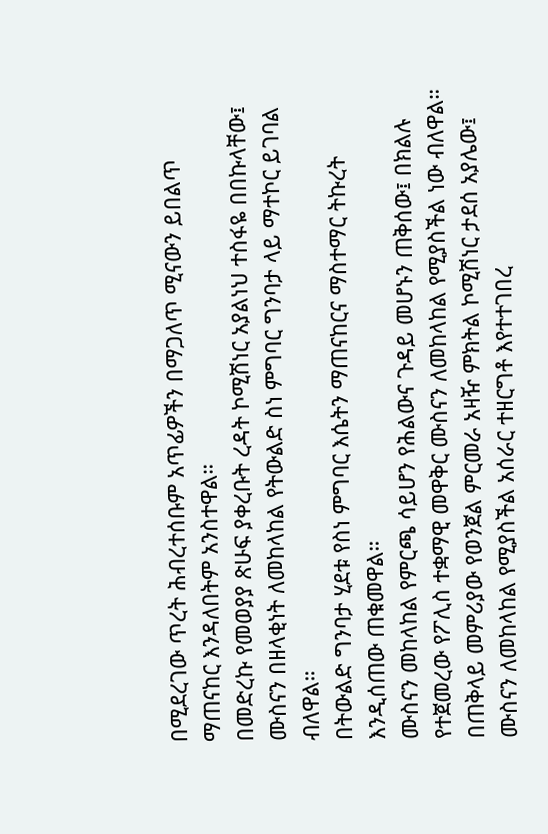በሚደረገው ጥረት ሕብረተሰቡም አጥፊዎችን በማጋለጥ ሚናውን ይበልጥ ማጠናከር እንዳለበትም አንስተዋል።
በመድረኩ የመወያያ ጽሁፍ ያቀረቡት ረዳት ኮሚሽነር አያልነህ ተስፋዬ በበኩላቸው፤ ሙስናን በዘላቂነት ለመከላከል የትውልድ ስነ ምግባር ግንባታ ላይ ማተኮር ይገባል ብለዋል።
በትውልድ ግንባታ ሂደቱ የስነ ምግባር እሴትን ማጠናከርና ማስተማር ትኩረት እንዲሰጠው ጠቁመዋል።
ሙስናን መከላከል የምርጫ ሳይሆን የሕልውና ጉዳይ መሆኑን ጠቅሰው፤ በክልሉ የተጀመረው የፖሊስ ተቋማዊ መዋቅር ሙስናን ለመከላከል የሚያስችል ነው ብለዋል።
በጠቅላይ መምሪያው የወንጀል ምርመራ አዛዥ ምክትል ኮሚሽነር ታደሰ አያሌው፤ ሙስናን ለመከላከል የሚያስችል አሰራር ተዘርግቶ እየተተገበረ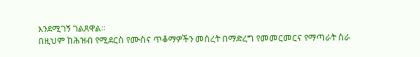እንደሚገኝ ገልጸዋል።
በዚህም ከሕዝብ የሚደርስ የሙስና ጥቆማዎችን መሰረት በማድረግ የመመርመርና የማጣራት ስራ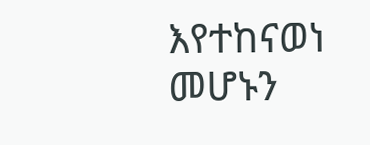እየተከናወነ መሆኑን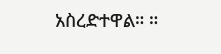አስረድተዋል። ።